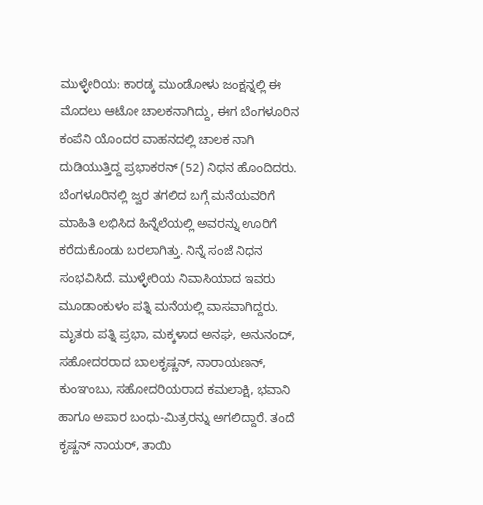ಮುಳ್ಳೇರಿಯ: ಕಾರಡ್ಕ ಮುಂಡೋಳು ಜಂಕ್ಷನ್ನಲ್ಲಿ ಈ ಮೊದಲು ಆಟೋ ಚಾಲಕನಾಗಿದ್ದು, ಈಗ ಬೆಂಗಳೂರಿನ ಕಂಪೆನಿ ಯೊಂದರ ವಾಹನದಲ್ಲಿ ಚಾಲಕ ನಾಗಿ ದುಡಿಯುತ್ತಿದ್ದ ಪ್ರಭಾಕರನ್ (52) ನಿಧನ ಹೊಂದಿದರು. ಬೆಂಗಳೂರಿನಲ್ಲಿ ಜ್ವರ ತಗಲಿದ ಬಗ್ಗೆ ಮನೆಯವರಿಗೆ ಮಾಹಿತಿ ಲಭಿಸಿದ ಹಿನ್ನೆಲೆಯಲ್ಲಿ ಅವರನ್ನು ಊರಿಗೆ ಕರೆದುಕೊಂಡು ಬರಲಾಗಿತ್ತು. ನಿನ್ನೆ ಸಂಜೆ ನಿಧನ ಸಂಭವಿಸಿದೆ. ಮುಳ್ಳೇರಿಯ ನಿವಾಸಿಯಾದ ಇವರು ಮೂಡಾಂಕುಳಂ ಪತ್ನಿ ಮನೆಯಲ್ಲಿ ವಾಸವಾಗಿದ್ದರು. ಮೃತರು ಪತ್ನಿ ಪ್ರಭಾ, ಮಕ್ಕಳಾದ ಅನಘ, ಅನುನಂದ್, ಸಹೋದರರಾದ ಬಾಲಕೃಷ್ಣನ್, ನಾರಾಯಣನ್, ಕುಂಞಂಬು, ಸಹೋದರಿಯರಾದ ಕಮಲಾಕ್ಷಿ, ಭವಾನಿ ಹಾಗೂ ಅಪಾರ ಬಂಧು-ಮಿತ್ರರನ್ನು ಅಗಲಿದ್ದಾರೆ. ತಂದೆ ಕೃಷ್ಣನ್ ನಾಯರ್, ತಾಯಿ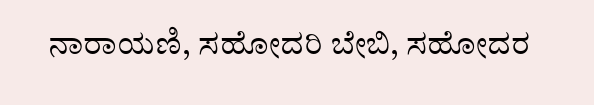ನಾರಾಯಣಿ, ಸಹೋದರಿ ಬೇಬಿ, ಸಹೋದರ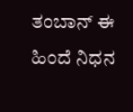ತಂಬಾನ್ ಈ ಹಿಂದೆ ನಿಧನ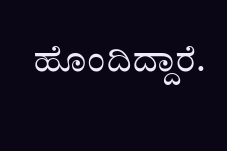ಹೊಂದಿದ್ದಾರೆ.